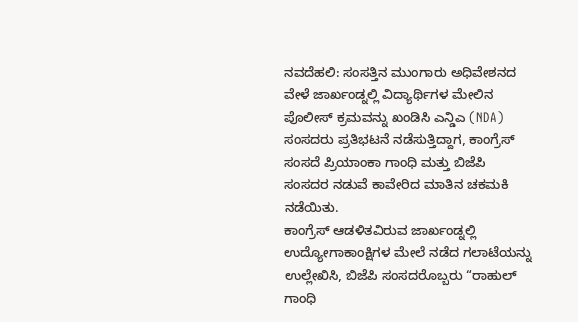ನವದೆಹಲಿ: ಸಂಸತ್ತಿನ ಮುಂಗಾರು ಅಧಿವೇಶನದ ವೇಳೆ ಜಾರ್ಖಂಡ್ನಲ್ಲಿ ವಿದ್ಯಾರ್ಥಿಗಳ ಮೇಲಿನ ಪೊಲೀಸ್ ಕ್ರಮವನ್ನು ಖಂಡಿಸಿ ಎನ್ಡಿಎ (NDA) ಸಂಸದರು ಪ್ರತಿಭಟನೆ ನಡೆಸುತ್ತಿದ್ದಾಗ, ಕಾಂಗ್ರೆಸ್ ಸಂಸದೆ ಪ್ರಿಯಾಂಕಾ ಗಾಂಧಿ ಮತ್ತು ಬಿಜೆಪಿ ಸಂಸದರ ನಡುವೆ ಕಾವೇರಿದ ಮಾತಿನ ಚಕಮಕಿ ನಡೆಯಿತು.
ಕಾಂಗ್ರೆಸ್ ಆಡಳಿತವಿರುವ ಜಾರ್ಖಂಡ್ನಲ್ಲಿ ಉದ್ಯೋಗಾಕಾಂಕ್ಷಿಗಳ ಮೇಲೆ ನಡೆದ ಗಲಾಟೆಯನ್ನು ಉಲ್ಲೇಖಿಸಿ, ಬಿಜೆಪಿ ಸಂಸದರೊಬ್ಬರು “ರಾಹುಲ್ ಗಾಂಧಿ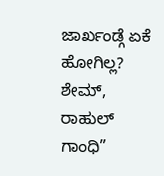ಜಾರ್ಖಂಡ್ಗೆ ಏಕೆ ಹೋಗಿಲ್ಲ? ಶೇಮ್, ರಾಹುಲ್ ಗಾಂಧಿ”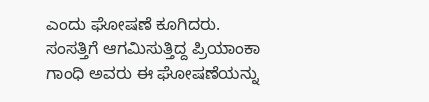ಎಂದು ಘೋಷಣೆ ಕೂಗಿದರು.
ಸಂಸತ್ತಿಗೆ ಆಗಮಿಸುತ್ತಿದ್ದ ಪ್ರಿಯಾಂಕಾ ಗಾಂಧಿ ಅವರು ಈ ಘೋಷಣೆಯನ್ನು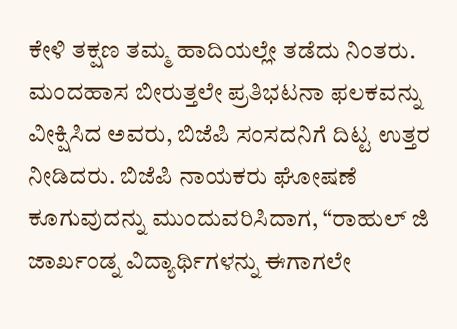ಕೇಳಿ ತಕ್ಷಣ ತಮ್ಮ ಹಾದಿಯಲ್ಲೇ ತಡೆದು ನಿಂತರು.
ಮಂದಹಾಸ ಬೀರುತ್ತಲೇ ಪ್ರತಿಭಟನಾ ಫಲಕವನ್ನು ವೀಕ್ಷಿಸಿದ ಅವರು, ಬಿಜೆಪಿ ಸಂಸದನಿಗೆ ದಿಟ್ಟ ಉತ್ತರ ನೀಡಿದರು. ಬಿಜೆಪಿ ನಾಯಕರು ಘೋಷಣೆ ಕೂಗುವುದನ್ನು ಮುಂದುವರಿಸಿದಾಗ, “ರಾಹುಲ್ ಜಿ ಜಾರ್ಖಂಡ್ನ ವಿದ್ಯಾರ್ಥಿಗಳನ್ನು ಈಗಾಗಲೇ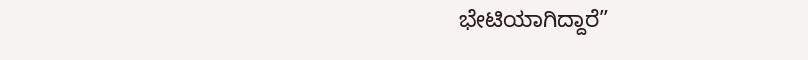ಭೇಟಿಯಾಗಿದ್ದಾರೆ”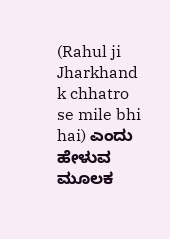(Rahul ji Jharkhand k chhatro se mile bhi hai) ಎಂದು ಹೇಳುವ ಮೂಲಕ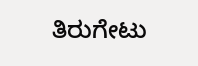ತಿರುಗೇಟು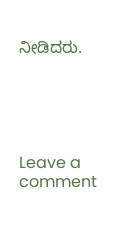ನೀಡಿದರು.





Leave a comment